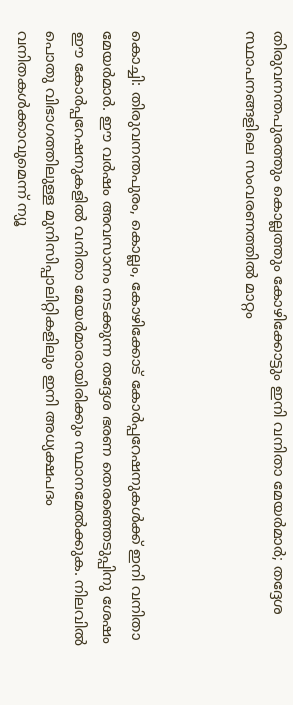തിരുവനന്തപുരത്തും കൊല്ലത്തും കോഴിക്കോട്ടും ഇനി വനിതാ മേയര്‍മാര്‍; തദ്ദേശ സ്ഥാപനങ്ങളിലെ സംവരണത്തില്‍ മാറ്റം



കൊച്ചി: തിരുവനന്തപുരം, കൊല്ലം, കോഴിക്കോട് കോര്‍പ്പറേഷനുകള്‍ക്ക് ഇനി വനിതാ മേയര്‍മാര്‍. ഈ വര്‍ഷം അവസാനം നടക്കുന്ന തദ്ദേശ ഭരണ തെരഞ്ഞെടുപ്പിനു ശേഷം ഈ കോര്‍പ്പറേഷനുകളില്‍ വനിതാ മേയര്‍മാരായിരിക്കും സ്ഥാനമേല്‍ക്കുക. നിലവില്‍ പൊതു വിഭാഗത്തിലുള്ള മുനിസിപ്പാലിറ്റികളിലും ഇനി അധ്യക്ഷപദം വനിതകള്‍ക്കാവുമെന്ന് ന്യൂ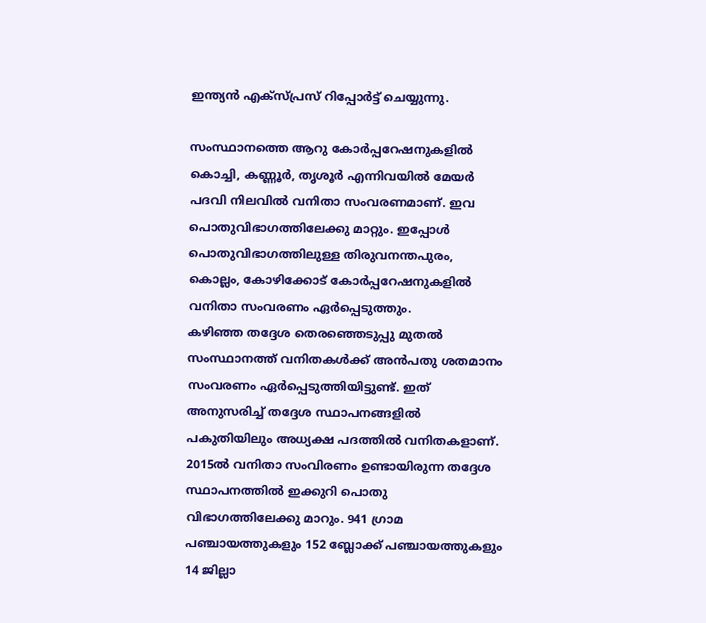ഇന്ത്യന്‍ എക്‌സ്പ്രസ് റിപ്പോര്‍ട്ട് ചെയ്യുന്നു.

സംസ്ഥാനത്തെ ആറു കോര്‍പ്പറേഷനുകളില്‍ കൊച്ചി, കണ്ണൂര്‍, തൃശൂര്‍ എന്നിവയില്‍ മേയര്‍ പദവി നിലവില്‍ വനിതാ സംവരണമാണ്. ഇവ പൊതുവിഭാഗത്തിലേക്കു മാറ്റും. ഇപ്പോള്‍ പൊതുവിഭാഗത്തിലുള്ള തിരുവനന്തപുരം, കൊല്ലം, കോഴിക്കോട് കോര്‍പ്പറേഷനുകളില്‍ വനിതാ സംവരണം ഏര്‍പ്പെടുത്തും.
കഴിഞ്ഞ തദ്ദേശ തെരഞ്ഞെടുപ്പു മുതല്‍ സംസ്ഥാനത്ത് വനിതകള്‍ക്ക് അന്‍പതു ശതമാനം സംവരണം ഏര്‍പ്പെടുത്തിയിട്ടുണ്ട്. ഇത് അനുസരിച്ച്‌ തദ്ദേശ സ്ഥാപനങ്ങളില്‍ പകുതിയിലും അധ്യക്ഷ പദത്തില്‍ വനിതകളാണ്. 2015ല്‍ വനിതാ സംവിരണം ഉണ്ടായിരുന്ന തദ്ദേശ സ്ഥാപനത്തില്‍ ഇക്കുറി പൊതു വിഭാഗത്തിലേക്കു മാറും. 941 ഗ്രാമ പഞ്ചായത്തുകളും 152 ബ്ലോക്ക് പഞ്ചായത്തുകളും 14 ജില്ലാ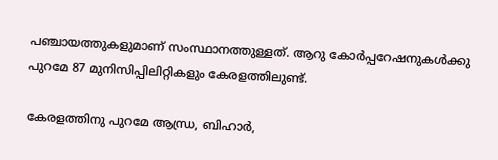പഞ്ചായത്തുകളുമാണ് സംസ്ഥാനത്തുള്ളത്. ആറു കോര്‍പ്പറേഷനുകള്‍ക്കു പുറമേ 87 മുനിസിപ്പിലിറ്റികളും കേരളത്തിലുണ്ട്.

കേരളത്തിനു പുറമേ ആന്ധ്ര, ബിഹാര്‍,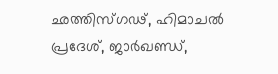ഛത്തിസ്ഗഢ്, ഹിമാചല്‍ പ്രദേശ്, ജാര്‍ഖണ്ഡ്,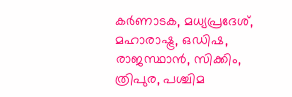കര്‍ണാടക, മധ്യപ്രദേശ്, മഹാരാഷ്ട്ര, ഒഡിഷ, രാജസ്ഥാന്‍, സിക്കിം, ത്രിപുര, പശ്ചിമ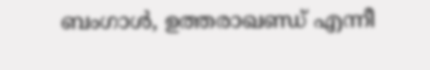ബംഗാള്‍, ഉത്തരാഖണ്ഡ് എന്നീ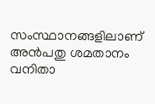സംസ്ഥാനങ്ങളിലാണ് അന്‍പതു ശമതാനം വനിതാ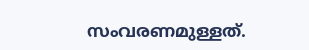സംവരണമുള്ളത്.